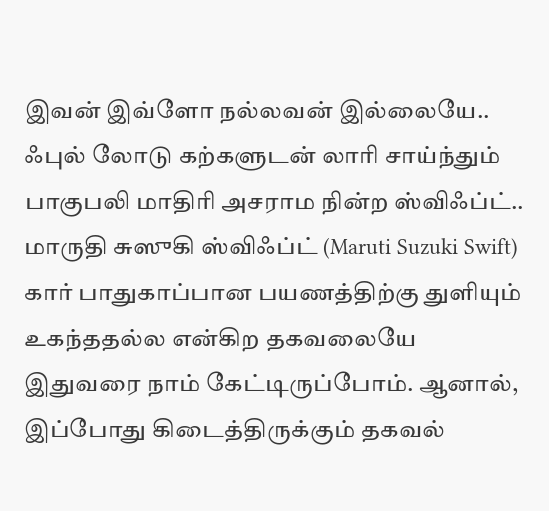இவன் இவ்ளோ நல்லவன் இல்லையே.. ஃபுல் லோடு கற்களுடன் லாரி சாய்ந்தும் பாகுபலி மாதிரி அசராம நின்ற ஸ்விஃப்ட்..
மாருதி சுஸுகி ஸ்விஃப்ட் (Maruti Suzuki Swift) கார் பாதுகாப்பான பயணத்திற்கு துளியும் உகந்ததல்ல என்கிற தகவலையே இதுவரை நாம் கேட்டிருப்போம். ஆனால், இப்போது கிடைத்திருக்கும் தகவல்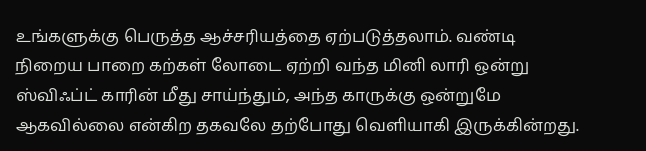உங்களுக்கு பெருத்த ஆச்சரியத்தை ஏற்படுத்தலாம். வண்டி நிறைய பாறை கற்கள் லோடை ஏற்றி வந்த மினி லாரி ஒன்று ஸ்விஃப்ட் காரின் மீது சாய்ந்தும், அந்த காருக்கு ஒன்றுமே ஆகவில்லை என்கிற தகவலே தற்போது வெளியாகி இருக்கின்றது.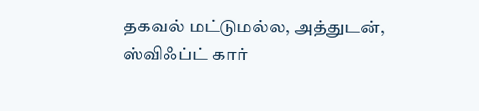தகவல் மட்டுமல்ல, அத்துடன், ஸ்விஃப்ட் கார்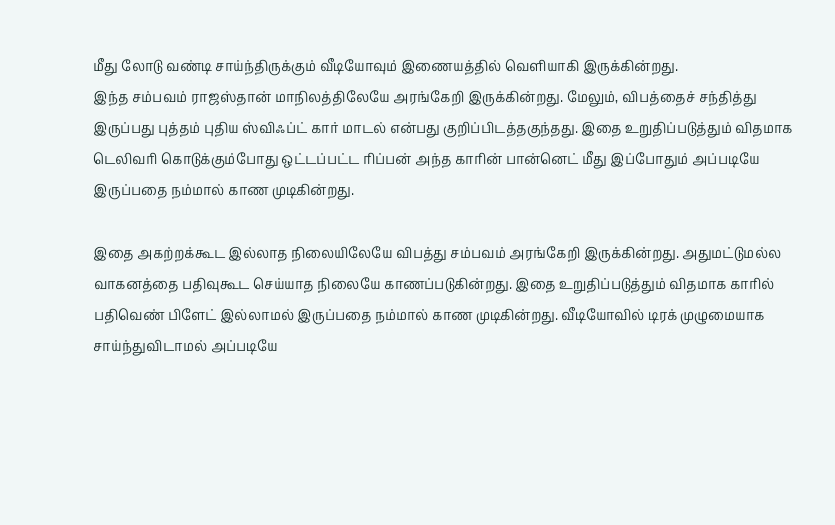மீது லோடு வண்டி சாய்ந்திருக்கும் வீடியோவும் இணையத்தில் வெளியாகி இருக்கின்றது.
இந்த சம்பவம் ராஜஸ்தான் மாநிலத்திலேயே அரங்கேறி இருக்கின்றது. மேலும், விபத்தைச் சந்தித்து இருப்பது புத்தம் புதிய ஸ்விஃப்ட் கார் மாடல் என்பது குறிப்பிடத்தகுந்தது. இதை உறுதிப்படுத்தும் விதமாக டெலிவரி கொடுக்கும்போது ஒட்டப்பட்ட ரிப்பன் அந்த காரின் பான்னெட் மீது இப்போதும் அப்படியே இருப்பதை நம்மால் காண முடிகின்றது.

இதை அகற்றக்கூட இல்லாத நிலையிலேயே விபத்து சம்பவம் அரங்கேறி இருக்கின்றது. அதுமட்டுமல்ல வாகனத்தை பதிவுகூட செய்யாத நிலையே காணப்படுகின்றது. இதை உறுதிப்படுத்தும் விதமாக காரில் பதிவெண் பிளேட் இல்லாமல் இருப்பதை நம்மால் காண முடிகின்றது. வீடியோவில் டிரக் முழுமையாக சாய்ந்துவிடாமல் அப்படியே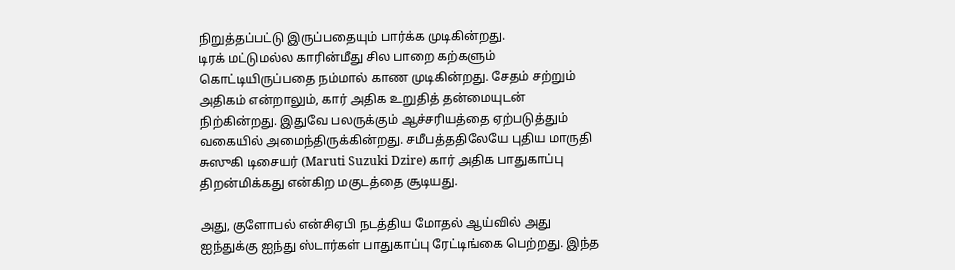நிறுத்தப்பட்டு இருப்பதையும் பார்க்க முடிகின்றது.
டிரக் மட்டுமல்ல காரின்மீது சில பாறை கற்களும் கொட்டியிருப்பதை நம்மால் காண முடிகின்றது. சேதம் சற்றும் அதிகம் என்றாலும், கார் அதிக உறுதித் தன்மையுடன் நிற்கின்றது. இதுவே பலருக்கும் ஆச்சரியத்தை ஏற்படுத்தும் வகையில் அமைந்திருக்கின்றது. சமீபத்ததிலேயே புதிய மாருதி சுஸுகி டிசையர் (Maruti Suzuki Dzire) கார் அதிக பாதுகாப்பு திறன்மிக்கது என்கிற மகுடத்தை சூடியது.

அது, குளோபல் என்சிஏபி நடத்திய மோதல் ஆய்வில் அது ஐந்துக்கு ஐந்து ஸ்டார்கள் பாதுகாப்பு ரேட்டிங்கை பெற்றது. இந்த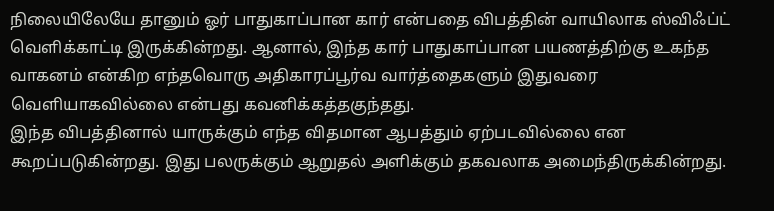நிலையிலேயே தானும் ஓர் பாதுகாப்பான கார் என்பதை விபத்தின் வாயிலாக ஸ்விஃப்ட் வெளிக்காட்டி இருக்கின்றது. ஆனால், இந்த கார் பாதுகாப்பான பயணத்திற்கு உகந்த வாகனம் என்கிற எந்தவொரு அதிகாரப்பூர்வ வார்த்தைகளும் இதுவரை வெளியாகவில்லை என்பது கவனிக்கத்தகுந்தது.
இந்த விபத்தினால் யாருக்கும் எந்த விதமான ஆபத்தும் ஏற்படவில்லை என கூறப்படுகின்றது. இது பலருக்கும் ஆறுதல் அளிக்கும் தகவலாக அமைந்திருக்கின்றது.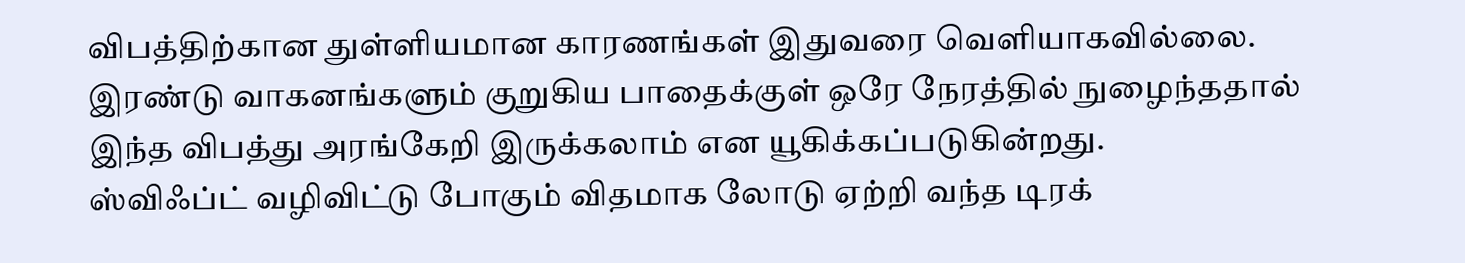விபத்திற்கான துள்ளியமான காரணங்கள் இதுவரை வெளியாகவில்லை. இரண்டு வாகனங்களும் குறுகிய பாதைக்குள் ஒரே நேரத்தில் நுழைந்ததால் இந்த விபத்து அரங்கேறி இருக்கலாம் என யூகிக்கப்படுகின்றது.
ஸ்விஃப்ட் வழிவிட்டு போகும் விதமாக லோடு ஏற்றி வந்த டிரக்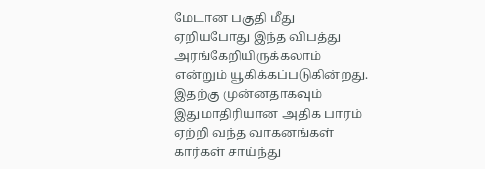மேடான பகுதி மீது ஏறியபோது இந்த விபத்து அரங்கேறியிருக்கலாம் என்றும் யூகிக்கப்படுகின்றது. இதற்கு முன்னதாகவும் இதுமாதிரியான அதிக பாரம் ஏற்றி வந்த வாகனங்கள் கார்கள் சாய்ந்து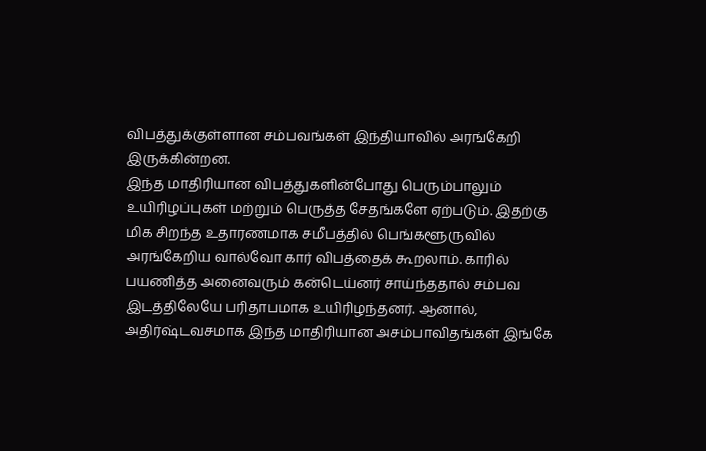விபத்துக்குள்ளான சம்பவங்கள் இந்தியாவில் அரங்கேறி இருக்கின்றன.
இந்த மாதிரியான விபத்துகளின்போது பெரும்பாலும் உயிரிழப்புகள் மற்றும் பெருத்த சேதங்களே ஏற்படும். இதற்கு மிக சிறந்த உதாரணமாக சமீபத்தில் பெங்களூருவில் அரங்கேறிய வால்வோ கார் விபத்தைக் கூறலாம். காரில் பயணித்த அனைவரும் கன்டெய்னர் சாய்ந்ததால் சம்பவ இடத்திலேயே பரிதாபமாக உயிரிழந்தனர். ஆனால், அதிர்ஷ்டவசமாக இந்த மாதிரியான அசம்பாவிதங்கள் இங்கே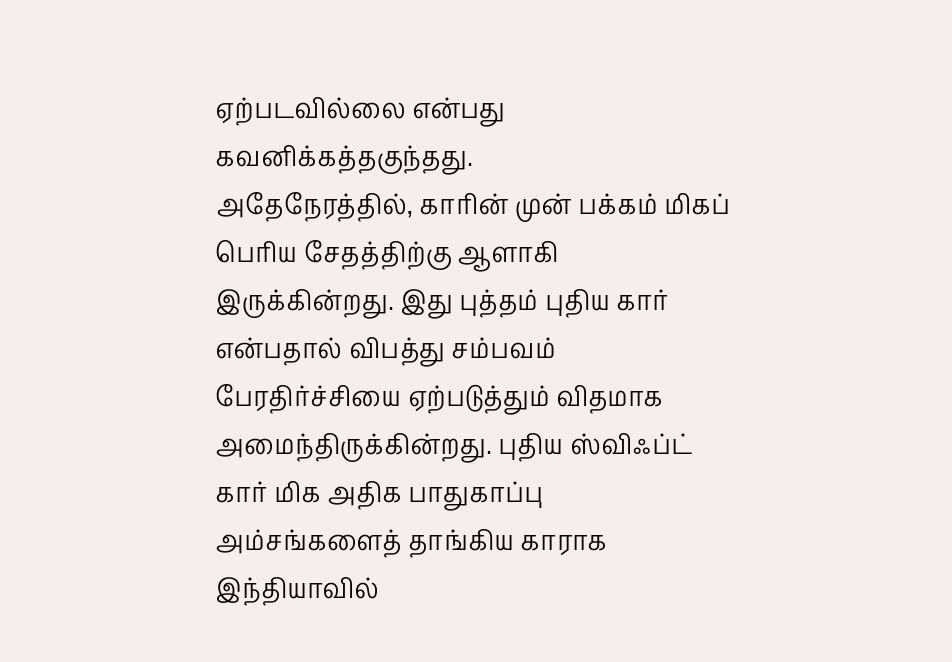ஏற்படவில்லை என்பது கவனிக்கத்தகுந்தது.
அதேநேரத்தில், காரின் முன் பக்கம் மிகப் பெரிய சேதத்திற்கு ஆளாகி இருக்கின்றது. இது புத்தம் புதிய கார் என்பதால் விபத்து சம்பவம் பேரதிர்ச்சியை ஏற்படுத்தும் விதமாக அமைந்திருக்கின்றது. புதிய ஸ்விஃப்ட் கார் மிக அதிக பாதுகாப்பு அம்சங்களைத் தாங்கிய காராக இந்தியாவில்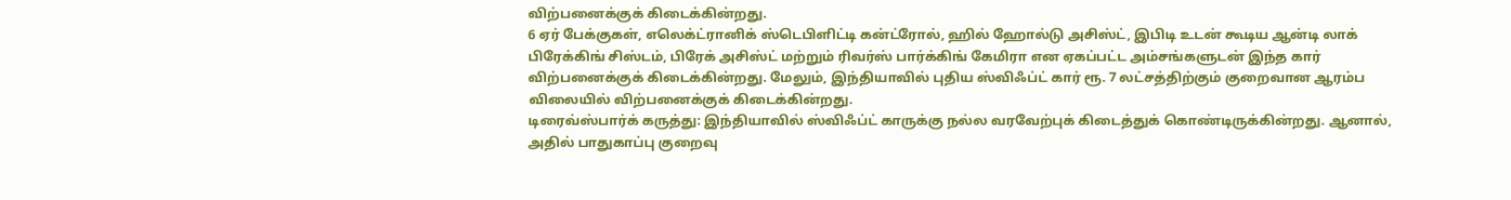விற்பனைக்குக் கிடைக்கின்றது.
6 ஏர் பேக்குகள், எலெக்ட்ரானிக் ஸ்டெபிளிட்டி கன்ட்ரோல், ஹில் ஹோல்டு அசிஸ்ட், இபிடி உடன் கூடிய ஆன்டி லாக் பிரேக்கிங் சிஸ்டம், பிரேக் அசிஸ்ட் மற்றும் ரிவர்ஸ் பார்க்கிங் கேமிரா என ஏகப்பட்ட அம்சங்களுடன் இந்த கார் விற்பனைக்குக் கிடைக்கின்றது. மேலும், இந்தியாவில் புதிய ஸ்விஃப்ட் கார் ரூ. 7 லட்சத்திற்கும் குறைவான ஆரம்ப விலையில் விற்பனைக்குக் கிடைக்கின்றது.
டிரைவ்ஸ்பார்க் கருத்து: இந்தியாவில் ஸ்விஃப்ட் காருக்கு நல்ல வரவேற்புக் கிடைத்துக் கொண்டிருக்கின்றது. ஆனால், அதில் பாதுகாப்பு குறைவு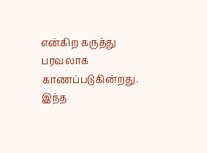என்கிற கருத்து பரவலாக காணப்படுகின்றது. இந்த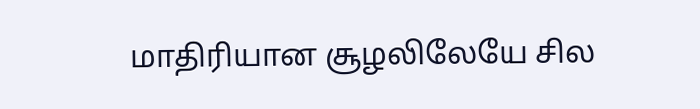மாதிரியான சூழலிலேயே சில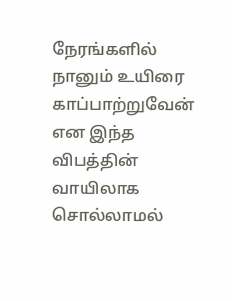நேரங்களில் நானும் உயிரை காப்பாற்றுவேன் என இந்த விபத்தின் வாயிலாக சொல்லாமல்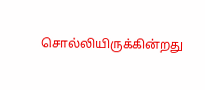சொல்லியிருக்கின்றது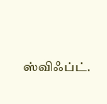ஸ்விஃப்ட்.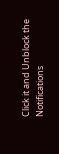Click it and Unblock the Notifications